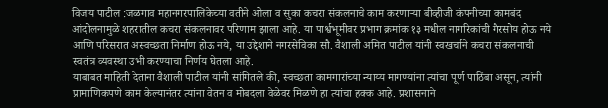विजय पाटील :जळगाव महानगरपालिकेच्या वतीने ओला व सुका कचरा संकलनाचे काम करणाऱ्या बीव्हीजी कंपनीच्या कामबंद आंदोलनामुळे शहरातील कचरा संकलनावर परिणाम झाला आहे. या पार्श्वभूमीवर प्रभाग क्रमांक १३ मधील नागरिकांची गैरसोय होऊ नये आणि परिसरात अस्वच्छता निर्माण होऊ नये, या उद्देशाने नगरसेविका सौ. वैशाली अमित पाटील यांनी स्वखर्चाने कचरा संकलनाची स्वतंत्र व्यवस्था उभी करण्याचा निर्णय घेतला आहे.
याबाबत माहिती देताना वैशाली पाटील यांनी सांगितले की, स्वच्छता कामगारांच्या न्याय्य मागण्यांना त्यांचा पूर्ण पाठिंबा असून, त्यांनी प्रामाणिकपणे काम केल्यानंतर त्यांना वेतन व मोबदला वेळेवर मिळणे हा त्यांचा हक्क आहे. प्रशासनाने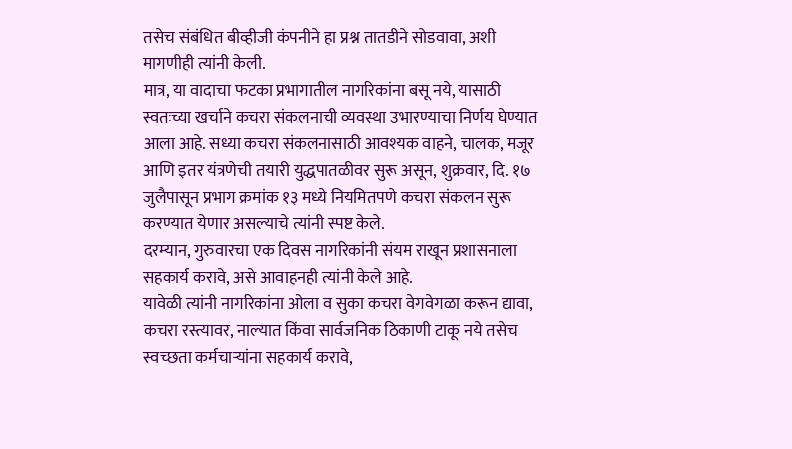तसेच संबंधित बीव्हीजी कंपनीने हा प्रश्न तातडीने सोडवावा, अशी मागणीही त्यांनी केली.
मात्र, या वादाचा फटका प्रभागातील नागरिकांना बसू नये, यासाठी स्वतःच्या खर्चाने कचरा संकलनाची व्यवस्था उभारण्याचा निर्णय घेण्यात आला आहे. सध्या कचरा संकलनासाठी आवश्यक वाहने, चालक, मजूर आणि इतर यंत्रणेची तयारी युद्धपातळीवर सुरू असून, शुक्रवार, दि. १७ जुलैपासून प्रभाग क्रमांक १३ मध्ये नियमितपणे कचरा संकलन सुरू करण्यात येणार असल्याचे त्यांनी स्पष्ट केले.
दरम्यान, गुरुवारचा एक दिवस नागरिकांनी संयम राखून प्रशासनाला सहकार्य करावे, असे आवाहनही त्यांनी केले आहे.
यावेळी त्यांनी नागरिकांना ओला व सुका कचरा वेगवेगळा करून द्यावा, कचरा रस्त्यावर, नाल्यात किंवा सार्वजनिक ठिकाणी टाकू नये तसेच स्वच्छता कर्मचाऱ्यांना सहकार्य करावे,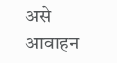असे आवाहन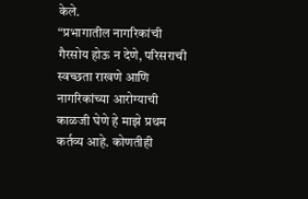केले.
“प्रभागातील नागरिकांची गैरसोय होऊ न देणे, परिसराची स्वच्छता राखणे आणि नागरिकांच्या आरोग्याची काळजी घेणे हे माझे प्रथम कर्तव्य आहे. कोणतीही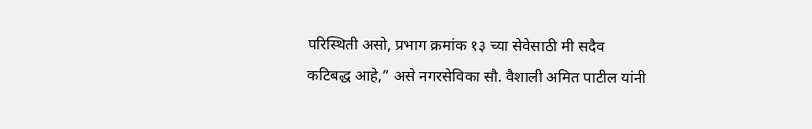परिस्थिती असो, प्रभाग क्रमांक १३ च्या सेवेसाठी मी सदैव कटिबद्ध आहे,” असे नगरसेविका सौ. वैशाली अमित पाटील यांनी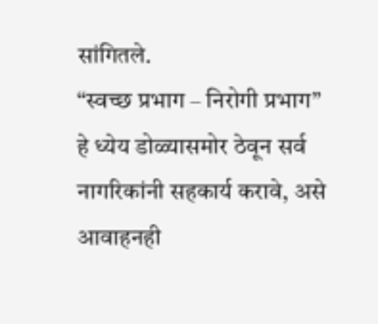सांगितले.
“स्वच्छ प्रभाग – निरोगी प्रभाग” हे ध्येय डोळ्यासमोर ठेवून सर्व नागरिकांनी सहकार्य करावे, असे आवाहनही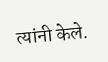त्यांनी केले.